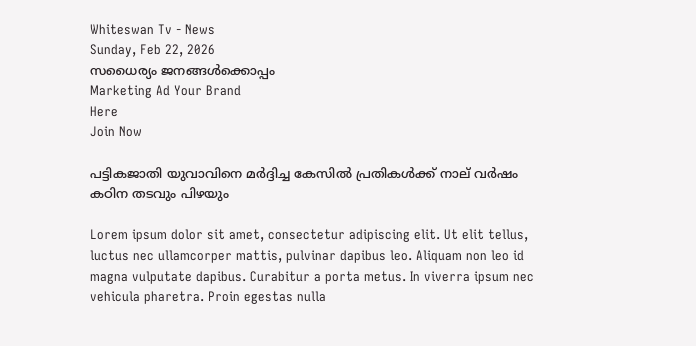Whiteswan Tv - News
Sunday, Feb 22, 2026
സധൈര്യം ജനങ്ങൾക്കൊപ്പം
Marketing Ad Your Brand
Here
Join Now

പട്ടികജാതി യുവാവിനെ മർദ്ദിച്ച കേസിൽ പ്രതികൾക്ക് നാല് വർഷം കഠിന തടവും പിഴയും

Lorem ipsum dolor sit amet, consectetur adipiscing elit. Ut elit tellus, luctus nec ullamcorper mattis, pulvinar dapibus leo. Aliquam non leo id magna vulputate dapibus. Curabitur a porta metus. In viverra ipsum nec vehicula pharetra. Proin egestas nulla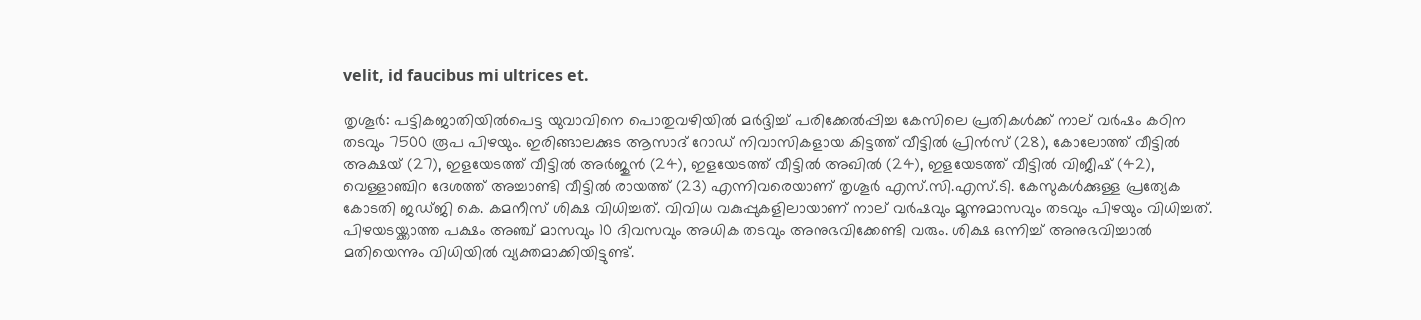velit, id faucibus mi ultrices et.

തൃശൂര്‍: പട്ടികജാതിയില്‍പെട്ട യുവാവിനെ പൊതുവഴിയില്‍ മര്‍ദ്ദിച്ച് പരിക്കേൽപ്പിച്ച കേസിലെ പ്രതികള്‍ക്ക് നാല് വര്‍ഷം കഠിന തടവും 7500 രൂപ പിഴയും. ഇരിങ്ങാലക്കുട ആസാദ് റോഡ് നിവാസികളായ കിട്ടത്ത് വീട്ടില്‍ പ്രിന്‍സ് (28), കോലോത്ത് വീട്ടില്‍ അക്ഷയ് (27), ഇളയേടത്ത് വീട്ടില്‍ അര്‍ജുന്‍ (24), ഇളയേടത്ത് വീട്ടില്‍ അഖില്‍ (24), ഇളയേടത്ത് വീട്ടില്‍ വിജീഷ് (42), വെള്ളാഞ്ചിറ ദേശത്ത് അച്ചാണ്ടി വീട്ടില്‍ രായത്ത് (23) എന്നിവരെയാണ് തൃശൂര്‍ എസ്.സി.എസ്.ടി. കേസുകള്‍ക്കുള്ള പ്രത്യേക കോടതി ജഡ്ജി കെ. കമനീസ് ശിക്ഷ വിധിച്ചത്. വിവിധ വകുപ്പുകളിലായാണ് നാല് വര്‍ഷവും മൂന്നുമാസവും തടവും പിഴയും വിധിച്ചത്. പിഴയടയ്ക്കാത്ത പക്ഷം അഞ്ച് മാസവും 10 ദിവസവും അധിക തടവും അനുഭവിക്കേണ്ടി വരും. ശിക്ഷ ഒന്നിച്ച് അനുഭവിച്ചാല്‍ മതിയെന്നും വിധിയില്‍ വ്യക്തമാക്കിയിട്ടുണ്ട്.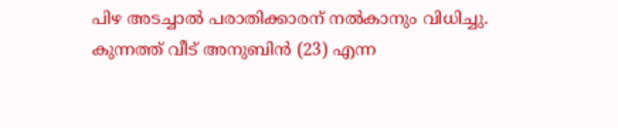പിഴ അടച്ചാല്‍ പരാതിക്കാരന് നല്‍കാനും വിധിച്ചു. കുന്നത്ത് വീട് അനുബിന്‍ (23) എന്ന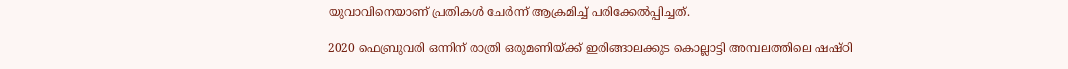യുവാവിനെയാണ് പ്രതികള്‍ ചേർന്ന് ആക്രമിച്ച് പരിക്കേൽപ്പിച്ചത്.

2020 ഫെബ്രുവരി ഒന്നിന് രാത്രി ഒരുമണിയ്ക്ക് ഇരിങ്ങാലക്കുട കൊല്ലാട്ടി അമ്പലത്തിലെ ഷഷ്ഠി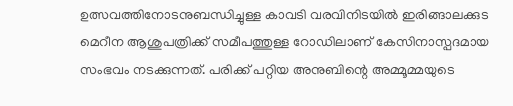ഉത്സവത്തിനോടനുബന്ധിച്ചുള്ള കാവടി വരവിനിടയില്‍ ഇരിങ്ങാലക്കുട മെറീന ആശുപത്രിക്ക് സമീപത്തുള്ള റോഡിലാണ് കേസിനാസ്പദമായ സംഭവം നടക്കുന്നത്. പരിക്ക് പറ്റിയ അനുബിന്റെ അമ്മൂമ്മയുടെ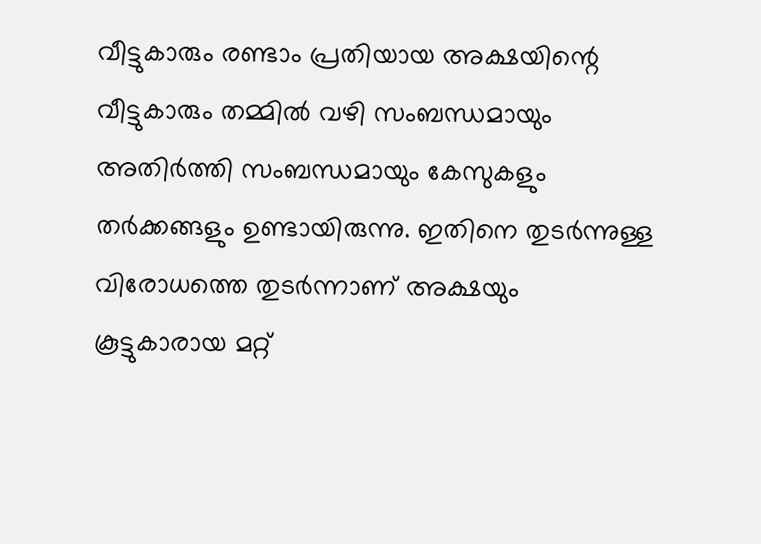വീട്ടുകാരും രണ്ടാം പ്രതിയായ അക്ഷയിന്റെ വീട്ടുകാരും തമ്മില്‍ വഴി സംബന്ധമായും അതിര്‍ത്തി സംബന്ധമായും കേസുകളും തര്‍ക്കങ്ങളും ഉണ്ടായിരുന്നു. ഇതിനെ തുടര്‍ന്നുള്ള വിരോധത്തെ തുടർന്നാണ് അക്ഷയും കൂട്ടുകാരായ മറ്റ്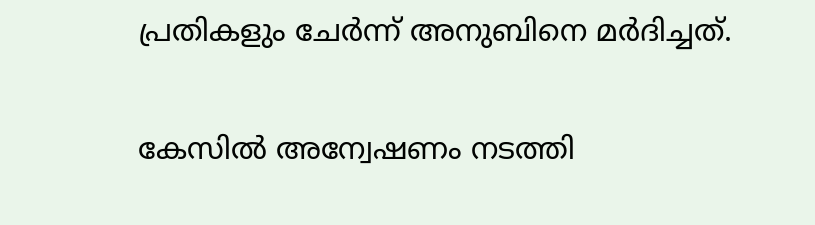പ്രതികളും ചേര്‍ന്ന് അനുബിനെ മര്‍ദിച്ചത്.

കേസില്‍ അന്വേഷണം നടത്തി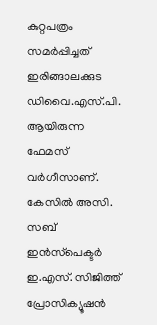കുറ്റപത്രം സമര്‍പ്പിച്ചത് ഇരിങ്ങാലക്കുട ഡിവൈ.എസ്.പി. ആയിരുന്ന ഫേമസ് വര്‍ഗീസാണ്. കേസില്‍ അസി. സബ് ഇന്‍സ്‌പെക്ടര്‍ ഇ.എസ്. സിജിത്ത് പ്രോസിക്യൂഷന്‍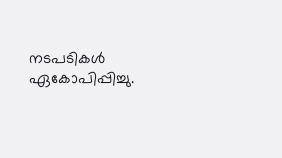നടപടികള്‍ ഏകോപിപ്പിച്ചു.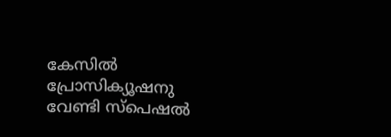കേസില്‍ പ്രോസിക്യൂഷനു വേണ്ടി സ്‌പെഷല്‍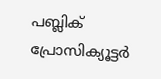പബ്ലിക് പ്രോസിക്യൂട്ടര്‍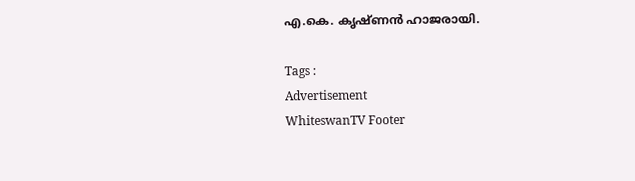എ.കെ. കൃഷ്ണന്‍ ഹാജരായി.

Tags :
Advertisement
WhiteswanTV Footer